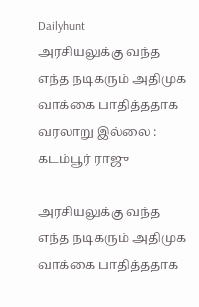Dailyhunt
அரசியலுக்கு வந்த எந்த நடிகரும் அதிமுக வாக்கை பாதித்ததாக வரலாறு இல்லை : கடம்பூர் ராஜு

அரசியலுக்கு வந்த எந்த நடிகரும் அதிமுக வாக்கை பாதித்ததாக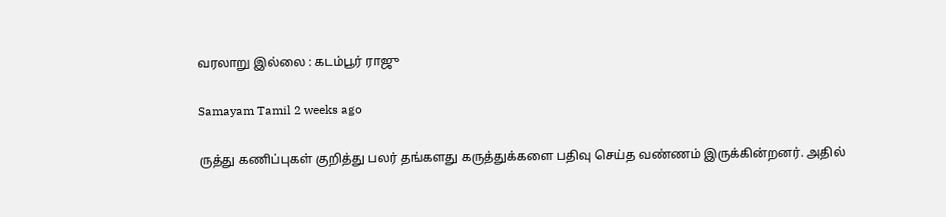வரலாறு இல்லை : கடம்பூர் ராஜு

Samayam Tamil 2 weeks ago

ருத்து கணிப்புகள் குறித்து பலர் தங்களது கருத்துக்களை பதிவு செய்த வண்ணம் இருக்கின்றனர். அதில்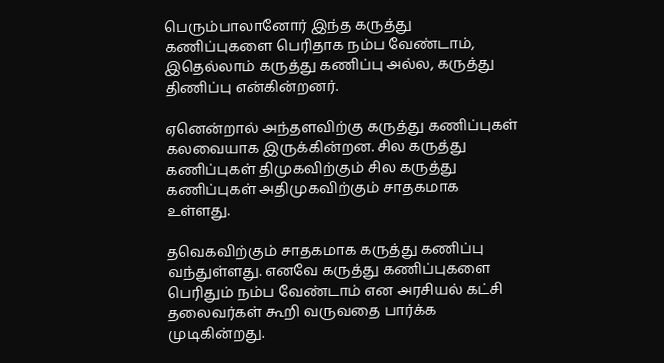பெரும்பாலானோர் இந்த கருத்து கணிப்புகளை பெரிதாக நம்ப வேண்டாம், இதெல்லாம் கருத்து கணிப்பு அல்ல, கருத்து திணிப்பு என்கின்றனர்.

ஏனென்றால் அந்தளவிற்கு கருத்து கணிப்புகள் கலவையாக இருக்கின்றன. சில கருத்து கணிப்புகள் திமுகவிற்கும் சில கருத்து கணிப்புகள் அதிமுகவிற்கும் சாதகமாக உள்ளது.

தவெகவிற்கும் சாதகமாக கருத்து கணிப்பு வந்துள்ளது. எனவே கருத்து கணிப்புகளை பெரிதும் நம்ப வேண்டாம் என அரசியல் கட்சி தலைவர்கள் கூறி வருவதை பார்க்க முடிகின்றது.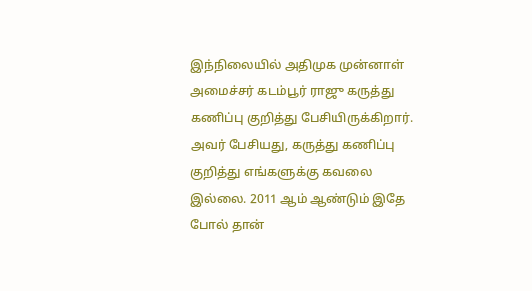இந்நிலையில் அதிமுக முன்னாள் அமைச்சர் கடம்பூர் ராஜு கருத்து கணிப்பு குறித்து பேசியிருக்கிறார். அவர் பேசியது, கருத்து கணிப்பு குறித்து எங்களுக்கு கவலை இல்லை. 2011 ஆம் ஆண்டும் இதே போல் தான்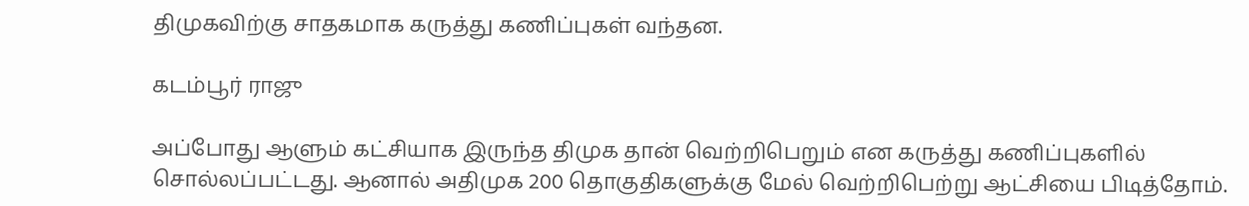திமுகவிற்கு சாதகமாக கருத்து கணிப்புகள் வந்தன.

கடம்பூர் ராஜு

அப்போது ஆளும் கட்சியாக இருந்த திமுக தான் வெற்றிபெறும் என கருத்து கணிப்புகளில் சொல்லப்பட்டது. ஆனால் அதிமுக 200 தொகுதிகளுக்கு மேல் வெற்றிபெற்று ஆட்சியை பிடித்தோம்.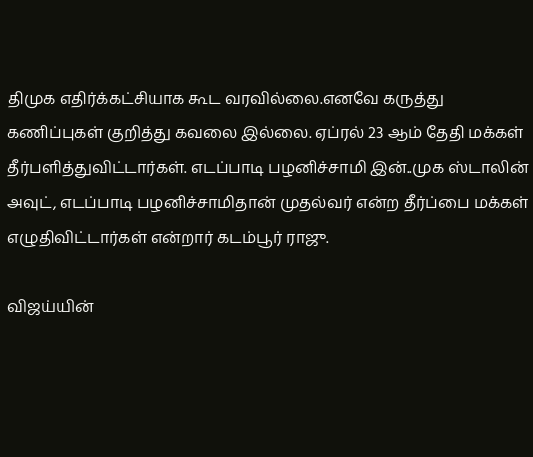திமுக எதிர்க்கட்சியாக கூட வரவில்லை.எனவே கருத்து கணிப்புகள் குறித்து கவலை இல்லை. ஏப்ரல் 23 ஆம் தேதி மக்கள் தீர்பளித்துவிட்டார்கள். எடப்பாடி பழனிச்சாமி இன்..முக ஸ்டாலின் அவுட், எடப்பாடி பழனிச்சாமிதான் முதல்வர் என்ற தீர்ப்பை மக்கள் எழுதிவிட்டார்கள் என்றார் கடம்பூர் ராஜு.

விஜய்யின்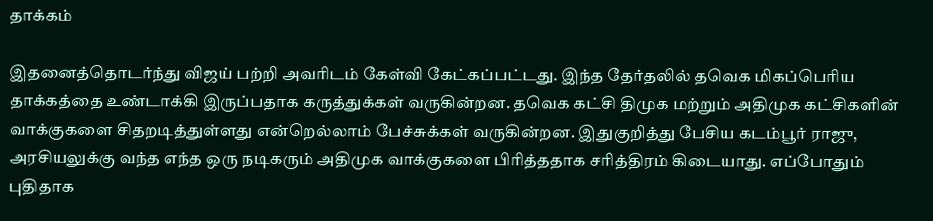தாக்கம்

இதனைத்தொடர்ந்து விஜய் பற்றி அவரிடம் கேள்வி கேட்கப்பட்டது. இந்த தேர்தலில் தவெக மிகப்பெரிய தாக்கத்தை உண்டாக்கி இருப்பதாக கருத்துக்கள் வருகின்றன. தவெக கட்சி திமுக மற்றும் அதிமுக கட்சிகளின் வாக்குகளை சிதறடித்துள்ளது என்றெல்லாம் பேச்சுக்கள் வருகின்றன. இதுகுறித்து பேசிய கடம்பூர் ராஜு, அரசியலுக்கு வந்த எந்த ஒரு நடிகரும் அதிமுக வாக்குகளை பிரித்ததாக சரித்திரம் கிடையாது. எப்போதும் புதிதாக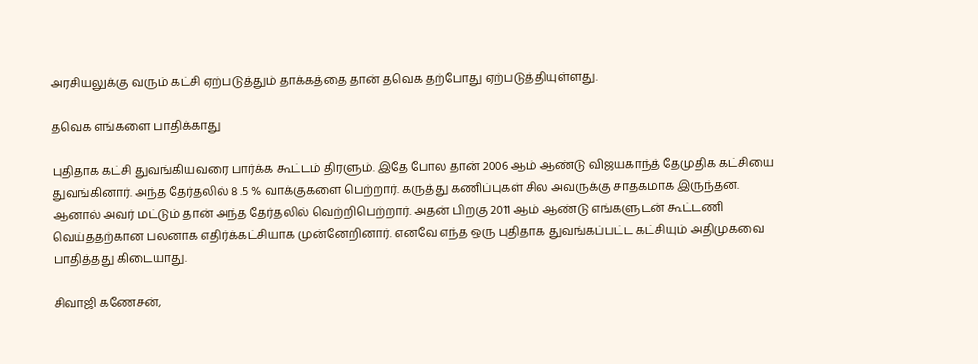அரசியலுக்கு வரும் கட்சி ஏற்படுத்தும் தாக்கத்தை தான் தவெக தற்போது ஏற்படுத்தியுள்ளது.

தவெக எங்களை பாதிக்காது

புதிதாக கட்சி துவங்கியவரை பார்க்க கூட்டம் திரளும். இதே போல தான் 2006 ஆம் ஆண்டு விஜயகாந்த் தேமுதிக கட்சியை துவங்கினார். அந்த தேர்தலில் 8 .5 % வாக்குகளை பெற்றார். கருத்து கணிப்புகள் சில அவருக்கு சாதகமாக இருந்தன. ஆனால் அவர் மட்டும் தான் அந்த தேர்தலில் வெற்றிபெற்றார். அதன் பிறகு 2011 ஆம் ஆண்டு எங்களுடன் கூட்டணி வெய்ததற்கான பலனாக எதிர்க்கட்சியாக முன்னேறினார். எனவே எந்த ஒரு புதிதாக துவங்கப்பட்ட கட்சியும் அதிமுகவை பாதித்தது கிடையாது.

சிவாஜி கணேசன்,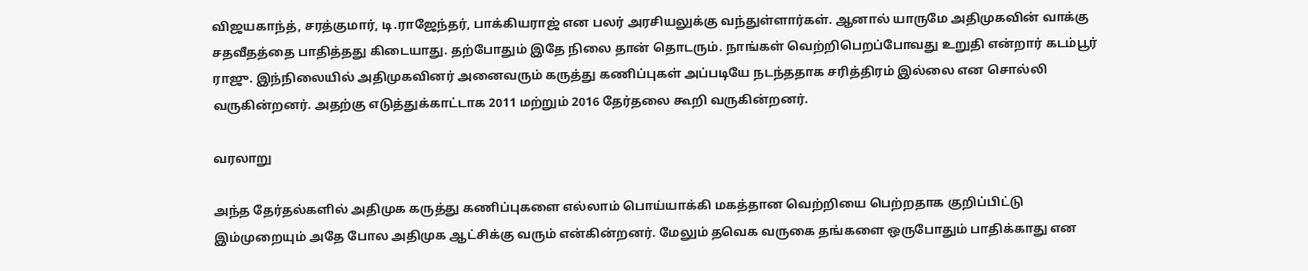விஜயகாந்த், சரத்குமார், டி.ராஜேந்தர், பாக்கியராஜ் என பலர் அரசியலுக்கு வந்துள்ளார்கள். ஆனால் யாருமே அதிமுகவின் வாக்கு சதவீதத்தை பாதித்தது கிடையாது. தற்போதும் இதே நிலை தான் தொடரும். நாங்கள் வெற்றிபெறப்போவது உறுதி என்றார் கடம்பூர் ராஜு. இந்நிலையில் அதிமுகவினர் அனைவரும் கருத்து கணிப்புகள் அப்படியே நடந்ததாக சரித்திரம் இல்லை என சொல்லி வருகின்றனர். அதற்கு எடுத்துக்காட்டாக 2011 மற்றும் 2016 தேர்தலை கூறி வருகின்றனர்.

வரலாறு

அந்த தேர்தல்களில் அதிமுக கருத்து கணிப்புகளை எல்லாம் பொய்யாக்கி மகத்தான வெற்றியை பெற்றதாக குறிப்பிட்டு இம்முறையும் அதே போல அதிமுக ஆட்சிக்கு வரும் என்கின்றனர். மேலும் தவெக வருகை தங்களை ஒருபோதும் பாதிக்காது என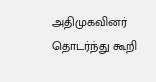அதிமுகவினர் தொடர்ந்து கூறி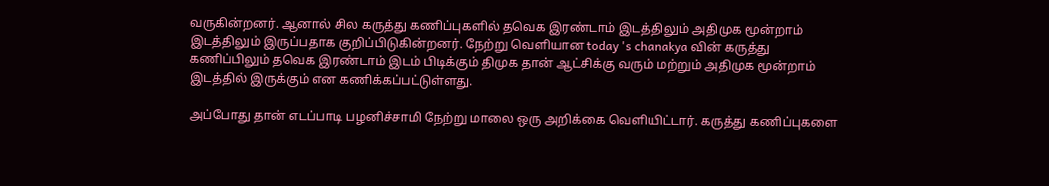வருகின்றனர். ஆனால் சில கருத்து கணிப்புகளில் தவெக இரண்டாம் இடத்திலும் அதிமுக மூன்றாம் இடத்திலும் இருப்பதாக குறிப்பிடுகின்றனர். நேற்று வெளியான today 's chanakya வின் கருத்து கணிப்பிலும் தவெக இரண்டாம் இடம் பிடிக்கும் திமுக தான் ஆட்சிக்கு வரும் மற்றும் அதிமுக மூன்றாம் இடத்தில் இருக்கும் என கணிக்கப்பட்டுள்ளது.

அப்போது தான் எடப்பாடி பழனிச்சாமி நேற்று மாலை ஒரு அறிக்கை வெளியிட்டார். கருத்து கணிப்புகளை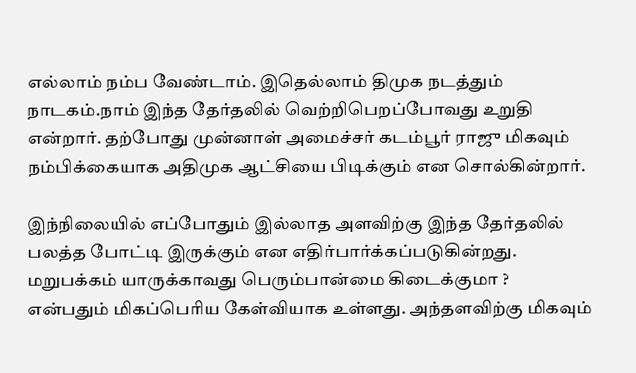எல்லாம் நம்ப வேண்டாம். இதெல்லாம் திமுக நடத்தும் நாடகம்.நாம் இந்த தேர்தலில் வெற்றிபெறப்போவது உறுதி என்றார். தற்போது முன்னாள் அமைச்சர் கடம்பூர் ராஜு மிகவும் நம்பிக்கையாக அதிமுக ஆட்சியை பிடிக்கும் என சொல்கின்றார்.

இந்நிலையில் எப்போதும் இல்லாத அளவிற்கு இந்த தேர்தலில் பலத்த போட்டி இருக்கும் என எதிர்பார்க்கப்படுகின்றது. மறுபக்கம் யாருக்காவது பெரும்பான்மை கிடைக்குமா ? என்பதும் மிகப்பெரிய கேள்வியாக உள்ளது. அந்தளவிற்கு மிகவும்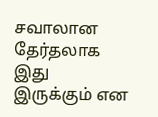சவாலான தேர்தலாக இது இருக்கும் என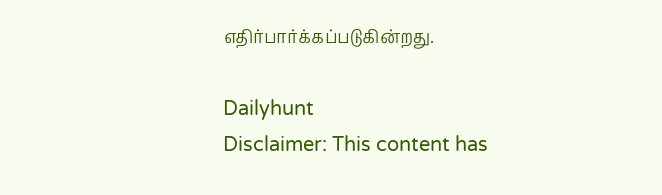எதிர்பார்க்கப்படுகின்றது.

Dailyhunt
Disclaimer: This content has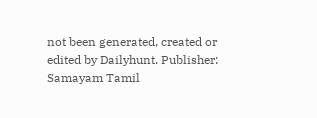not been generated, created or edited by Dailyhunt. Publisher: Samayam Tamil